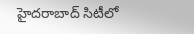హైదరాబాద్ సిటీలో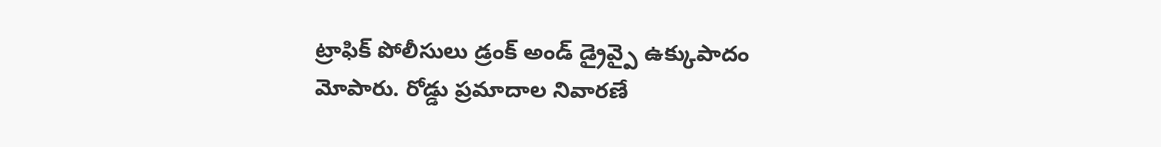ట్రాఫిక్ పోలీసులు డ్రంక్ అండ్ డ్రైవ్పై ఉక్కుపాదం మోపారు. రోడ్డు ప్రమాదాల నివారణే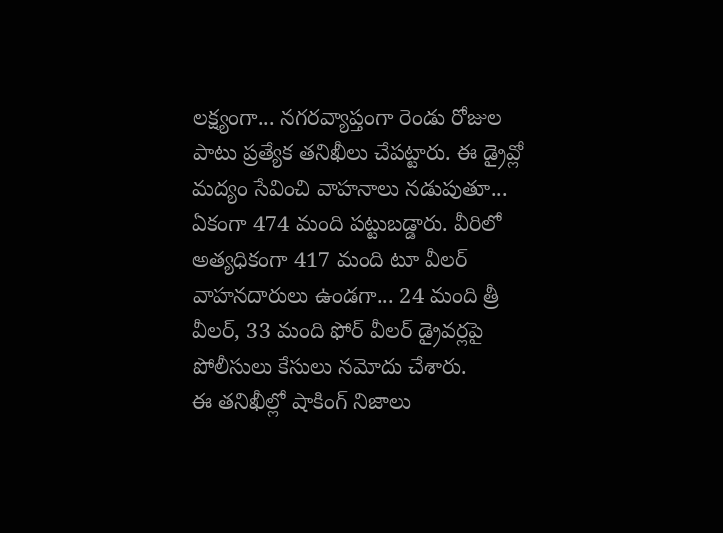లక్ష్యంగా... నగరవ్యాప్తంగా రెండు రోజుల పాటు ప్రత్యేక తనిఖీలు చేపట్టారు. ఈ డ్రైవ్లో మద్యం సేవించి వాహనాలు నడుపుతూ... ఏకంగా 474 మంది పట్టుబడ్డారు. వీరిలో అత్యధికంగా 417 మంది టూ వీలర్ వాహనదారులు ఉండగా... 24 మంది త్రీ వీలర్, 33 మంది ఫోర్ వీలర్ డ్రైవర్లపై పోలీసులు కేసులు నమోదు చేశారు.
ఈ తనిఖీల్లో షాకింగ్ నిజాలు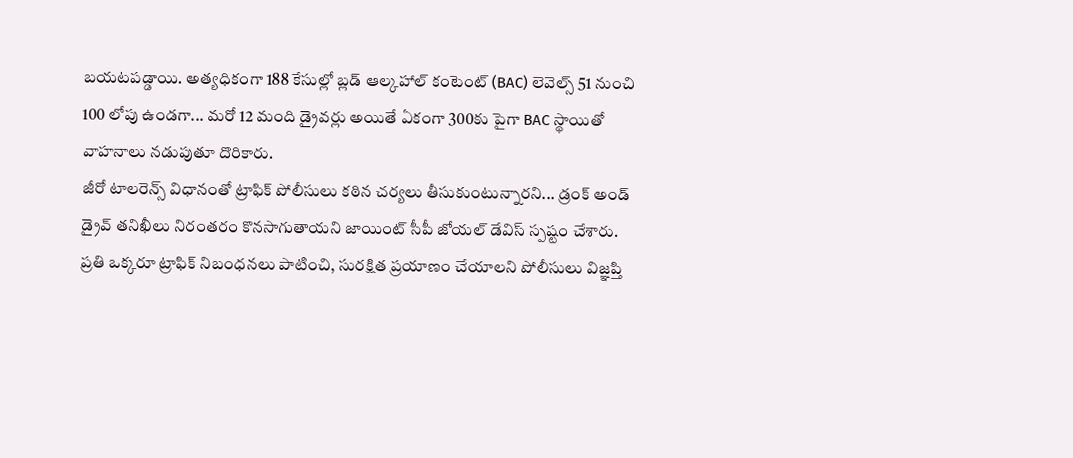బయటపడ్డాయి. అత్యధికంగా 188 కేసుల్లో బ్లడ్ ఆల్కహాల్ కంటెంట్ (BAC) లెవెల్స్ 51 నుంచి 100 లోపు ఉండగా... మరో 12 మంది డ్రైవర్లు అయితే ఏకంగా 300కు పైగా BAC స్థాయితో వాహనాలు నడుపుతూ దొరికారు.
జీరో టాలరెన్స్ విధానంతో ట్రాఫిక్ పోలీసులు కఠిన చర్యలు తీసుకుంటున్నారని... డ్రంక్ అండ్ డ్రైవ్ తనిఖీలు నిరంతరం కొనసాగుతాయని జాయింట్ సీపీ జోయల్ డేవిస్ స్పష్టం చేశారు. ప్రతి ఒక్కరూ ట్రాఫిక్ నిబంధనలు పాటించి, సురక్షిత ప్రయాణం చేయాలని పోలీసులు విజ్ఞప్తి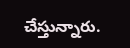చేస్తున్నారు.